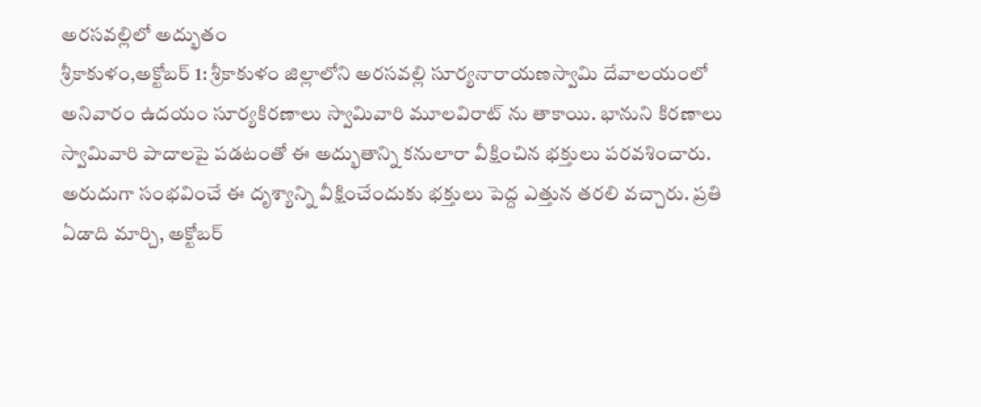అరసవల్లిలో అద్భుతం
శ్రీకాకుళం,అక్టోబర్ 1: శ్రీకాకుళం జిల్లాలోని అరసవల్లి సూర్యనారాయణస్వామి దేవాలయంలో అనివారం ఉదయం సూర్యకిరణాలు స్వామివారి మూలవిరాట్ ను తాకాయి. భానుని కిరణాలు స్వామివారి పాదాలపై పడటంతో ఈ అద్భుతాన్ని కనులారా వీక్షించిన భక్తులు పరవశించారు. అరుదుగా సంభవించే ఈ దృశ్యాన్ని వీక్షించేందుకు భక్తులు పెద్ద ఎత్తున తరలి వచ్చారు. ప్రతి ఏడాది మార్చి, అక్టోబర్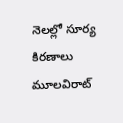నెలల్లో సూర్య కిరణాలు మూలవిరాట్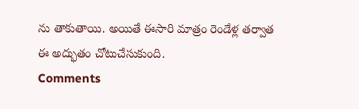ను తాకుతాయి. అయితే ఈసారి మాత్రం రెండేళ్ల తర్వాత ఈ అద్భుతం చోటుచేసుకుంది.
Comments